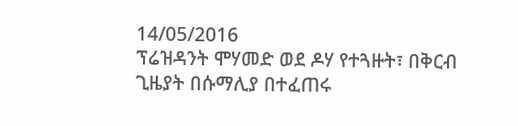14/05/2016
ፕሬዝዳንት ሞሃመድ ወደ ዶሃ የተጓዙት፣ በቅርብ ጊዜያት በሱማሊያ በተፈጠሩ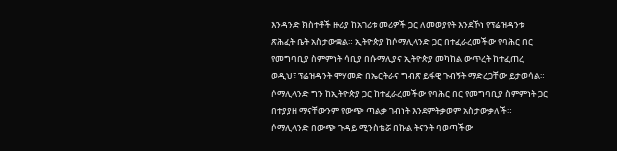እንዳንድ ክስተቶች ዙሪያ ከአገሪቱ መሪዎች ጋር ለመወያየት እንደኾነ የፕሬዝዳንቱ ጽሕፈት ቤት አስታውቋል። ኢትዮጵያ ከሶማሊላንድ ጋር በተፈራረመችው የባሕር በር የመግባቢያ ስምምነት ሳቢያ በሱማሊያና ኢትዮጵያ መካከል ውጥረት ከተፈጠረ ወዲህ፣ ፕሬዝዳንት ሞሃመድ በኤርትራና ግብጽ ይፋዊ ጉብኝት ማድረጋቸው ይታወሳል።
ሶማሊላንድ ግን ከኢትዮጵያ ጋር ከተፈራረመችው የባሕር በር የመግባቢያ ስምምነት ጋር በተያያዘ ማናቸውንም የውጭ ጣልቃ ገብነት እንደምትቃወም አስታውቃለች። ሶማሊላንድ በውጭ ጉዳይ ሚንስቴሯ በኩል ትናንት ባወጣችው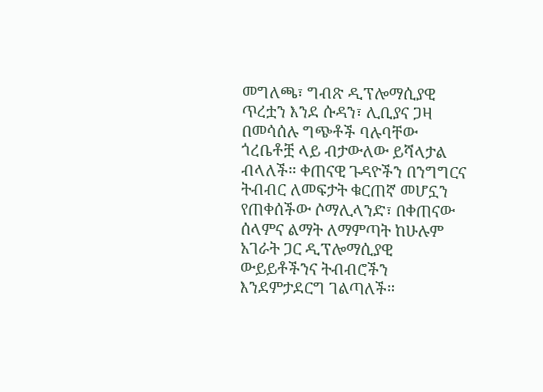መግለጫ፣ ግብጽ ዲፕሎማሲያዊ ጥረቷን እንደ ሱዳን፣ ሊቢያና ጋዛ በመሳሰሉ ግጭቶች ባሉባቸው ጎረቤቶቿ ላይ ብታውለው ይሻላታል ብላለች። ቀጠናዊ ጉዳዮችን በንግግርና ትብብር ለመፍታት ቁርጠኛ መሆኗን የጠቀሰችው ሶማሊላንድ፣ በቀጠናው ሰላምና ልማት ለማምጣት ከሁሉም አገራት ጋር ዲፕሎማሲያዊ ውይይቶችንና ትብብሮችን እንደምታደርግ ገልጣለች።